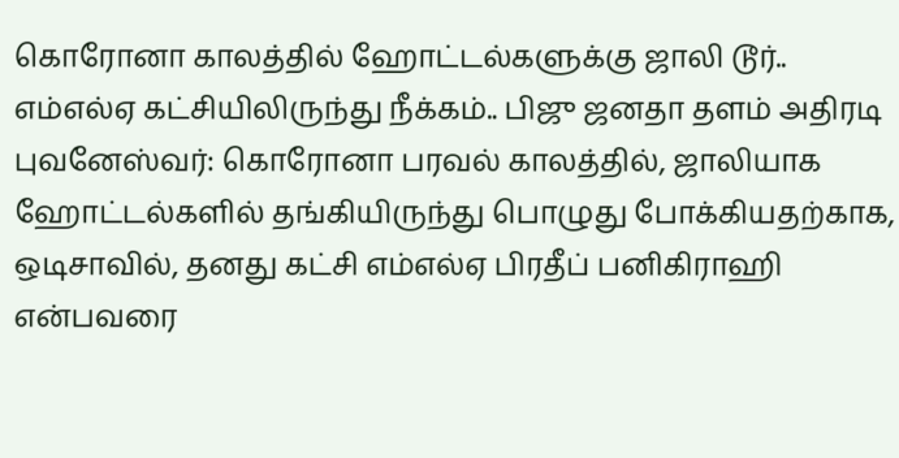கொரோனா காலத்தில் ஹோட்டல்களுக்கு ஜாலி டூர்.. எம்எல்ஏ கட்சியிலிருந்து நீக்கம்.. பிஜு ஜனதா தளம் அதிரடி
புவனேஸ்வர்: கொரோனா பரவல் காலத்தில், ஜாலியாக ஹோட்டல்களில் தங்கியிருந்து பொழுது போக்கியதற்காக, ஒடிசாவில், தனது கட்சி எம்எல்ஏ பிரதீப் பனிகிராஹி என்பவரை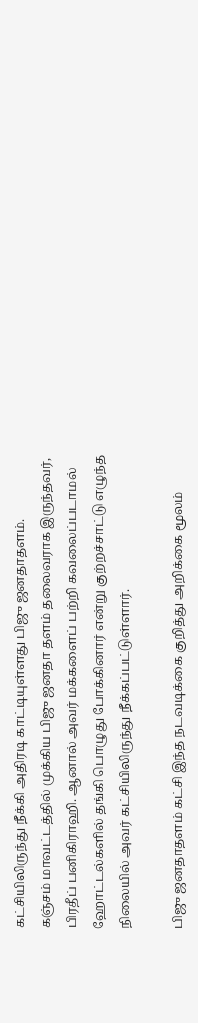கட்சியிலிருந்து நீக்கி அதிரடி காட்டியுள்ளது பிஜு ஜனதாதளம்.
கஞ்சம் மாவட்டத்தில் முக்கிய பிஜு ஜனதா தளம் தலைவராக இருந்தவர், பிரதீப் பனிகிராஹி. ஆனால் அவர் மக்களைப் பற்றி கவலைப்படாமல் ஹோட்டல்களில் தங்கி பொழுது போக்கினார் என்று குற்றச்சாட்டு எழுந்த நிலையில் அவர் கட்சியிலிருந்து நீக்கப்பட்டுள்ளார்.

பிஜு ஜனதாதளம் கட்சி இந்த நடவடிக்கை குறித்து அறிக்கை மூலம்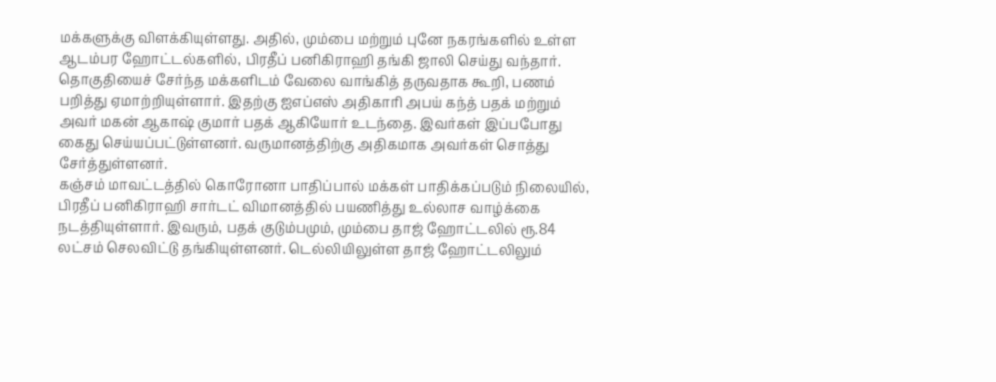மக்களுக்கு விளக்கியுள்ளது. அதில், மும்பை மற்றும் புனே நகரங்களில் உள்ள ஆடம்பர ஹோட்டல்களில், பிரதீப் பனிகிராஹி தங்கி ஜாலி செய்து வந்தார்.
தொகுதியைச் சேர்ந்த மக்களிடம் வேலை வாங்கித் தருவதாக கூறி, பணம் பறித்து ஏமாற்றியுள்ளார். இதற்கு ஐஎப்எஸ் அதிகாரி அபய் கந்த் பதக் மற்றும் அவர் மகன் ஆகாஷ் குமார் பதக் ஆகியோர் உடந்தை. இவர்கள் இப்பபோது கைது செய்யப்பட்டுள்ளனர். வருமானத்திற்கு அதிகமாக அவர்கள் சொத்து சேர்த்துள்ளனர்.
கஞ்சம் மாவட்டத்தில் கொரோனா பாதிப்பால் மக்கள் பாதிக்கப்படும் நிலையில், பிரதீப் பனிகிராஹி சார்டட் விமானத்தில் பயணித்து உல்லாச வாழ்க்கை நடத்தியுள்ளார். இவரும், பதக் குடும்பமும், மும்பை தாஜ் ஹோட்டலில் ரூ.84 லட்சம் செலவிட்டு தங்கியுள்ளனர். டெல்லியிலுள்ள தாஜ் ஹோட்டலிலும்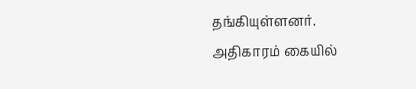தங்கியுள்ளனர்.
அதிகாரம் கையில்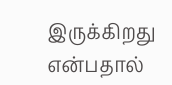இருக்கிறது என்பதால்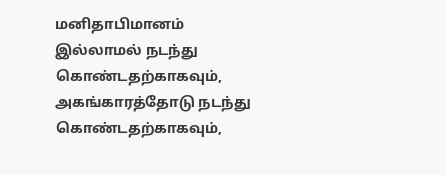மனிதாபிமானம் இல்லாமல் நடந்து கொண்டதற்காகவும், அகங்காரத்தோடு நடந்து கொண்டதற்காகவும்,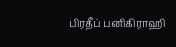பிரதீப் பனிகிராஹி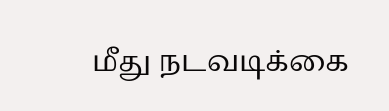மீது நடவடிக்கை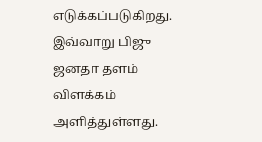எடுக்கப்படுகிறது. இவ்வாறு பிஜு ஜனதா தளம் விளக்கம் அளித்துள்ளது.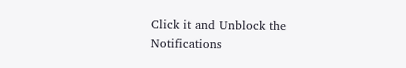Click it and Unblock the Notifications